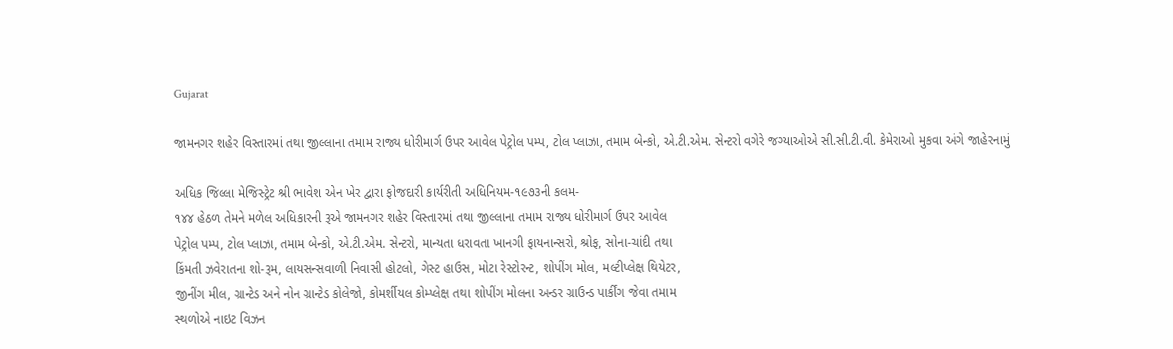Gujarat

જામનગર શહેર વિસ્તારમાં તથા જીલ્લાના તમામ રાજ્ય ધોરીમાર્ગ ઉપર આવેલ પેટ્રોલ પમ્પ, ટોલ પ્લાઝા, તમામ બેન્કો, એ.ટી.એમ. સેન્ટરો વગેરે જગ્યાઓએ સી.સી.ટી.વી. કેમેરાઓ મુકવા અંગે જાહેરનામું

અધિક જિલ્લા મેજિસ્ટ્રેટ શ્રી ભાવેશ એન ખેર દ્વારા ફોજદારી કાર્યરીતી અધિનિયમ-૧૯૭૩ની કલમ-
૧૪૪ હેઠળ તેમને મળેલ અધિકારની રૂએ જામનગર શહેર વિસ્તારમાં તથા જીલ્લાના તમામ રાજ્ય ધોરીમાર્ગ ઉપર આવેલ
પેટ્રોલ પમ્પ, ટોલ પ્લાઝા, તમામ બેન્કો, એ.ટી.એમ. સેન્ટરો, માન્યતા ધરાવતા ખાનગી ફાયનાન્સરો, શ્રોફ, સોના-ચાંદી તથા
કિંમતી ઝવેરાતના શો-રૂમ, લાયસન્સવાળી નિવાસી હોટલો, ગેસ્ટ હાઉસ, મોટા રેસ્ટોરન્ટ, શોપીંગ મોલ, મલ્ટીપ્લેક્ષ થિયેટર,
જીનીંગ મીલ, ગ્રાન્ટેડ અને નોન ગ્રાન્ટેડ કોલેજો, કોમર્શીયલ કોમ્પ્લેક્ષ તથા શોપીંગ મોલના અન્ડર ગ્રાઉન્ડ પાર્કીંગ જેવા તમામ
સ્થળોએ નાઇટ વિઝન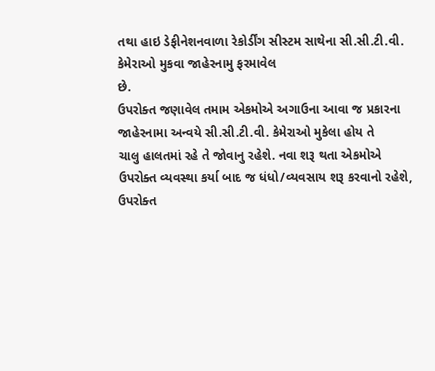તથા હાઇ ડેફીનેશનવાળા રેકોર્ડીંગ સીસ્ટમ સાથેના સી.સી.ટી.વી. કેમેરાઓ મુકવા જાહેરનામુ ફરમાવેલ
છે.
ઉપરોક્ત જણાવેલ તમામ એકમોએ અગાઉના આવા જ પ્રકારના જાહેરનામા અન્વયે સી.સી.ટી.વી. કેમેરાઓ મુકેલા હોય તે
ચાલુ હાલતમાં રહે તે જોવાનુ રહેશે. નવા શરૂ થતા એકમોએ ઉપરોક્ત વ્યવસ્થા કર્યા બાદ જ ધંધો/વ્યવસાય શરૂ કરવાનો રહેશે,
ઉપરોક્ત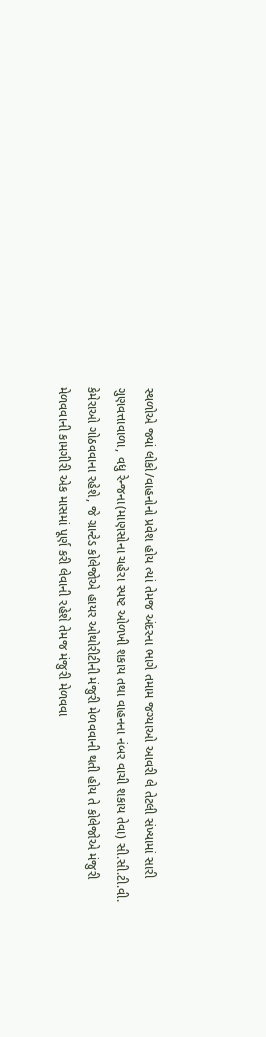સ્થળોએ જ્યાં લોકો/વાહનોનો પ્રવેશ હોય ત્યાં તેમજ અંદરના ભાગે તમામ જગ્યાઓ આવરી લે તેટલી સંખ્યામાં સારી
ગુણવત્તાવાળા, વધુ રેન્જના(માણસોના ચહેરા સ્પષ્ટ ઓળખી શકાય તથા વાહનના નંબર વાચી શકાય તેવા) સી.સી.ટી.વી.
કેમેરાઓ ગોઠવવાના રહેશે, જે ગ્રાન્ટેડ કોલેજોએ હાયર ઓથોરીટીની મંજુરી મેળવવાની થતી હોય તે કોલેજોએ મંજુરી
મેળવવાની કામગીરી એક માસમાં પૂર્ણ કરી લેવાની રહેશે તેમજ મંજુરી મેળવવા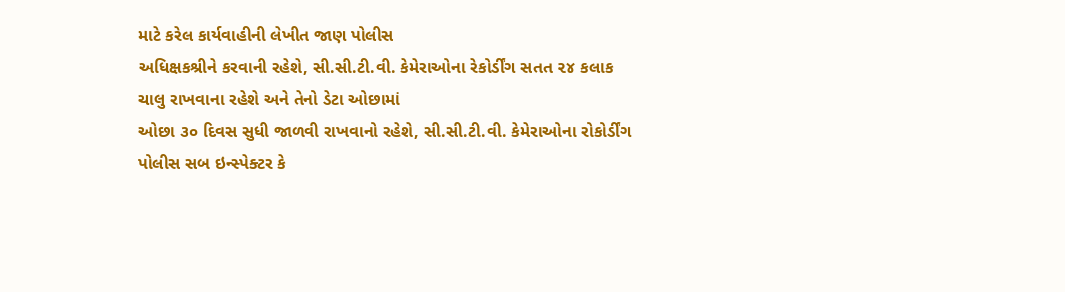માટે કરેલ કાર્યવાહીની લેખીત જાણ પોલીસ
અધિક્ષકશ્રીને કરવાની રહેશે, સી.સી.ટી.વી. કેમેરાઓના રેકોર્ડીંગ સતત ૨૪ કલાક ચાલુ રાખવાના રહેશે અને તેનો ડેટા ઓછામાં
ઓછા ૩૦ દિવસ સુધી જાળવી રાખવાનો રહેશે, સી.સી.ટી.વી. કેમેરાઓના રોકોર્ડીંગ પોલીસ સબ ઇન્સ્પેક્ટર કે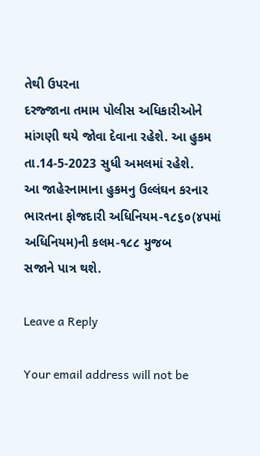તેથી ઉપરના
દરજ્જાના તમામ પોલીસ અધિકારીઓને માંગણી થયે જોવા દેવાના રહેશે. આ હુકમ તા.14-5-2023 સુધી અમલમાં રહેશે.
આ જાહેરનામાના હુકમનુ ઉલ્લંઘન કરનાર ભારતના ફોજદારી અધિનિયમ-૧૮૬૦(૪૫માં અધિનિયમ)ની કલમ-૧૮૮ મુજબ
સજાને પાત્ર થશે.

Leave a Reply

Your email address will not be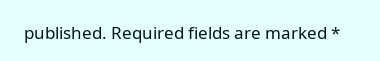published. Required fields are marked *